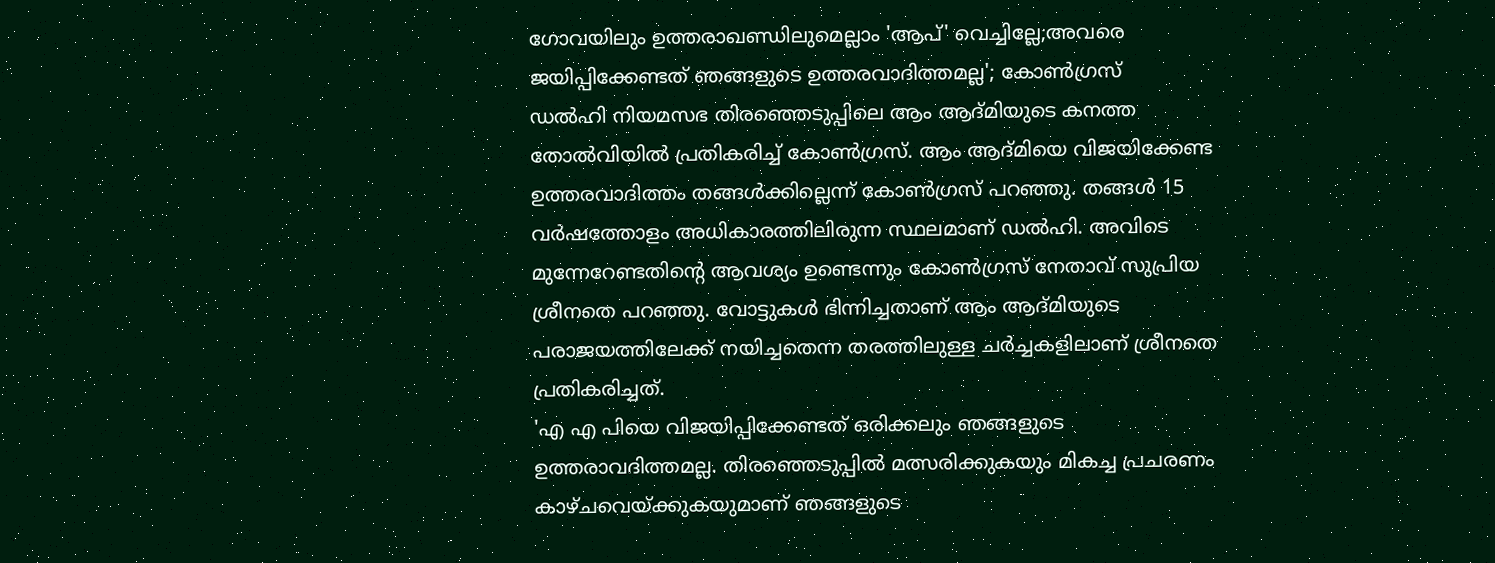ഗോവയിലും ഉത്തരാഖണ്ഡിലുമെല്ലാം 'ആപ്' വെച്ചില്ലേ;അവരെ ജയിപ്പിക്കേണ്ടത് ഞങ്ങളുടെ ഉത്തരവാദിത്തമല്ല'; കോൺഗ്രസ്
ഡൽഹി നിയമസഭ തിരഞ്ഞെടുപ്പിലെ ആം ആദ്മിയുടെ കനത്ത തോൽവിയിൽ പ്രതികരിച്ച് കോൺഗ്രസ്. ആം ആദ്മിയെ വിജയിക്കേണ്ട ഉത്തരവാദിത്തം തങ്ങൾക്കില്ലെന്ന് കോൺഗ്രസ് പറഞ്ഞു. തങ്ങൾ 15 വർഷത്തോളം അധികാരത്തിലിരുന്ന സ്ഥലമാണ് ഡൽഹി. അവിടെ മുന്നേറേണ്ടതിന്റെ ആവശ്യം ഉണ്ടെന്നും കോൺഗ്രസ് നേതാവ് സുപ്രിയ ശ്രീനതെ പറഞ്ഞു. വോട്ടുകൾ ഭിന്നിച്ചതാണ് ആം ആദ്മിയുടെ പരാജയത്തിലേക്ക് നയിച്ചതെന്ന തരത്തിലുള്ള ചർച്ചകളിലാണ് ശ്രീനതെ പ്രതികരിച്ചത്.
'എ എ പിയെ വിജയിപ്പിക്കേണ്ടത് ഒരിക്കലും ഞങ്ങളുടെ ഉത്തരാവദിത്തമല്ല. തിരഞ്ഞെടുപ്പിൽ മത്സരിക്കുകയും മികച്ച പ്രചരണം കാഴ്ചവെയ്ക്കുകയുമാണ് ഞങ്ങളുടെ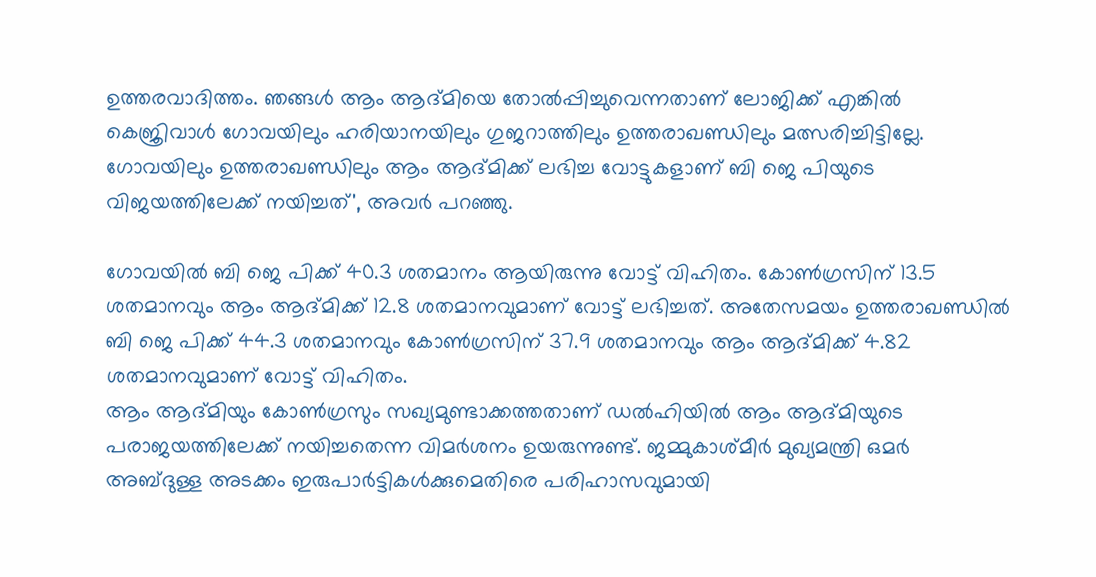ഉത്തരവാദിത്തം. ഞങ്ങൾ ആം ആദ്മിയെ തോൽപ്പിച്ചുവെന്നതാണ് ലോജിക്ക് എങ്കിൽ കെജ്രിവാൾ ഗോവയിലും ഹരിയാനയിലും ഗുജറാത്തിലും ഉത്തരാഖണ്ഡിലും മത്സരിച്ചിട്ടില്ലേ. ഗോവയിലും ഉത്തരാഖണ്ഡിലും ആം ആദ്മിക്ക് ലഭിച്ച വോട്ടുകളാണ് ബി ജെ പിയുടെ വിജയത്തിലേക്ക് നയിച്ചത്', അവർ പറഞ്ഞു.

ഗോവയിൽ ബി ജെ പിക്ക് 40.3 ശതമാനം ആയിരുന്നു വോട്ട് വിഹിതം. കോൺഗ്രസിന് 13.5 ശതമാനവും ആം ആദ്മിക്ക് 12.8 ശതമാനവുമാണ് വോട്ട് ലഭിച്ചത്. അതേസമയം ഉത്തരാഖണ്ഡിൽ ബി ജെ പിക്ക് 44.3 ശതമാനവും കോൺഗ്രസിന് 37.9 ശതമാനവും ആം ആദ്മിക്ക് 4.82 ശതമാനവുമാണ് വോട്ട് വിഹിതം.
ആം ആദ്മിയും കോൺഗ്രസും സഖ്യമുണ്ടാക്കത്തതാണ് ഡൽഹിയിൽ ആം ആദ്മിയുടെ പരാജയത്തിലേക്ക് നയിച്ചതെന്ന വിമർശനം ഉയരുന്നുണ്ട്. ജമ്മുകാശ്മീർ മുഖ്യമന്ത്രി ഒമർ അബ്ദുള്ള അടക്കം ഇരുപാർട്ടികൾക്കുമെതിരെ പരിഹാസവുമായി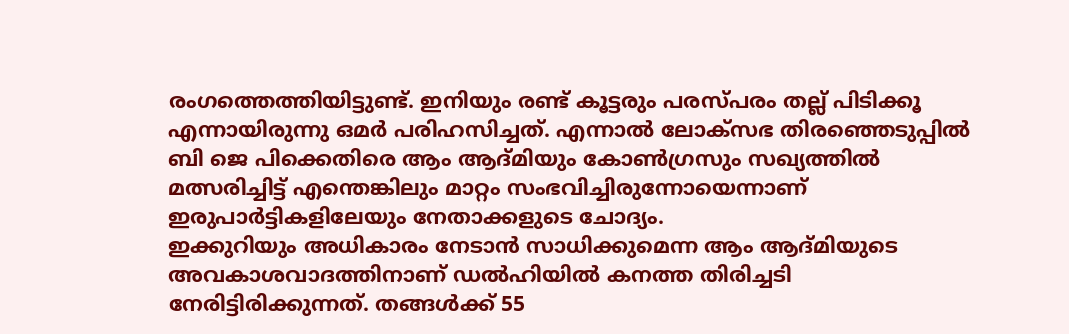രംഗത്തെത്തിയിട്ടുണ്ട്. ഇനിയും രണ്ട് കൂട്ടരും പരസ്പരം തല്ല് പിടിക്കൂ എന്നായിരുന്നു ഒമർ പരിഹസിച്ചത്. എന്നാൽ ലോക്സഭ തിരഞ്ഞെടുപ്പിൽ ബി ജെ പിക്കെതിരെ ആം ആദ്മിയും കോൺഗ്രസും സഖ്യത്തിൽ മത്സരിച്ചിട്ട് എന്തെങ്കിലും മാറ്റം സംഭവിച്ചിരുന്നോയെന്നാണ് ഇരുപാർട്ടികളിലേയും നേതാക്കളുടെ ചോദ്യം.
ഇക്കുറിയും അധികാരം നേടാൻ സാധിക്കുമെന്ന ആം ആദ്മിയുടെ അവകാശവാദത്തിനാണ് ഡൽഹിയിൽ കനത്ത തിരിച്ചടി നേരിട്ടിരിക്കുന്നത്. തങ്ങൾക്ക് 55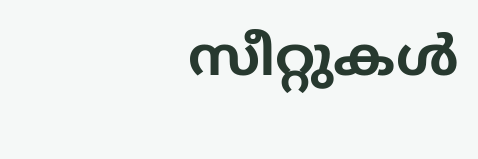സീറ്റുകൾ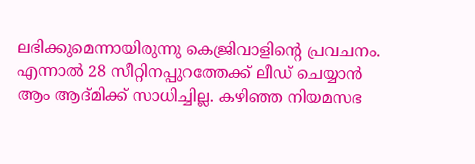ലഭിക്കുമെന്നായിരുന്നു കെജ്രിവാളിന്റെ പ്രവചനം. എന്നാൽ 28 സീറ്റിനപ്പുറത്തേക്ക് ലീഡ് ചെയ്യാൻ ആം ആദ്മിക്ക് സാധിച്ചില്ല. കഴിഞ്ഞ നിയമസഭ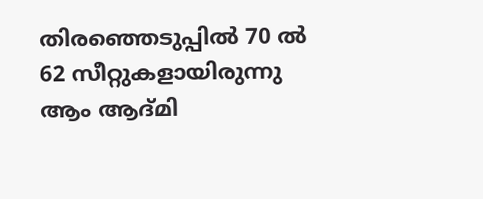തിരഞ്ഞെടുപ്പിൽ 70 ൽ 62 സീറ്റുകളായിരുന്നു ആം ആദ്മി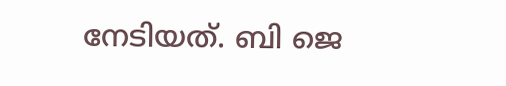നേടിയത്. ബി ജെ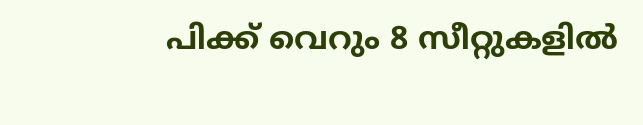പിക്ക് വെറും 8 സീറ്റുകളിൽ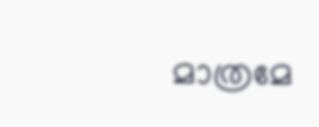മാത്രമേ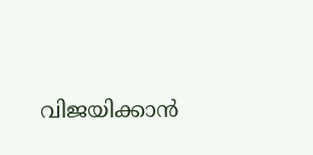വിജയിക്കാൻ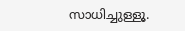സാധിച്ചുള്ളൂ.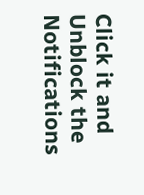Click it and Unblock the Notifications